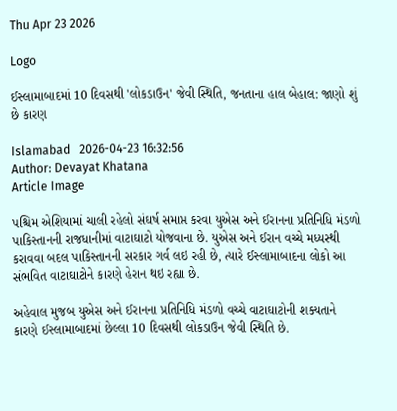Thu Apr 23 2026

Logo

ઈસ્લામાબાદમાં 10 દિવસથી 'લોકડાઉન' જેવી સ્થિતિ, જનતાના હાલ બેહાલ: જાણો શું છે કારણ

Islamabad   2026-04-23 16:32:56
Author: Devayat Khatana
Article Image

પશ્ચિમ એશિયામાં ચાલી રહેલો સંઘર્ષ સમાપ્ત કરવા યુએસ અને ઈરાનના પ્રતિનિધિ મંડળો પાકિસ્તાનની રાજધાનીમાં વાટાઘાટો યોજવાના છે. યુએસ અને ઈરાન વચ્ચે મધ્યસ્થી કરાવવા બદલ પાકિસ્તાનની સરકાર ગર્વ લઇ રહી છે, ત્યારે ઈસ્લામાબાદના લોકો આ સંભવિત વાટાઘાટોને કારણે હેરાન થઇ રહ્યા છે.

અહેવાલ મુજબ યુએસ અને ઈરાનના પ્રતિનિધિ મંડળો વચ્ચે વાટાઘાટોની શક્યતાને કારણે ઈસ્લામાબાદમાં છેલ્લા 10 દિવસથી લોકડાઉન જેવી સ્થિતિ છે.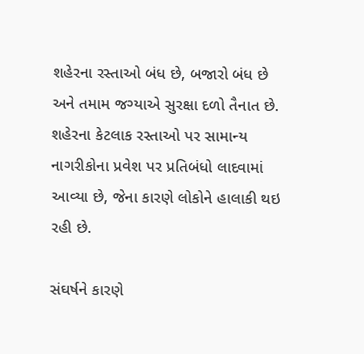શહેરના રસ્તાઓ બંધ છે, બજારો બંધ છે અને તમામ જગ્યાએ સુરક્ષા દળો તૈનાત છે. શહેરના કેટલાક રસ્તાઓ પર સામાન્ય નાગરીકોના પ્રવેશ પર પ્રતિબંધો લાદવામાં આવ્યા છે, જેના કારણે લોકોને હાલાકી થઇ રહી છે.

સંઘર્ષને કારણે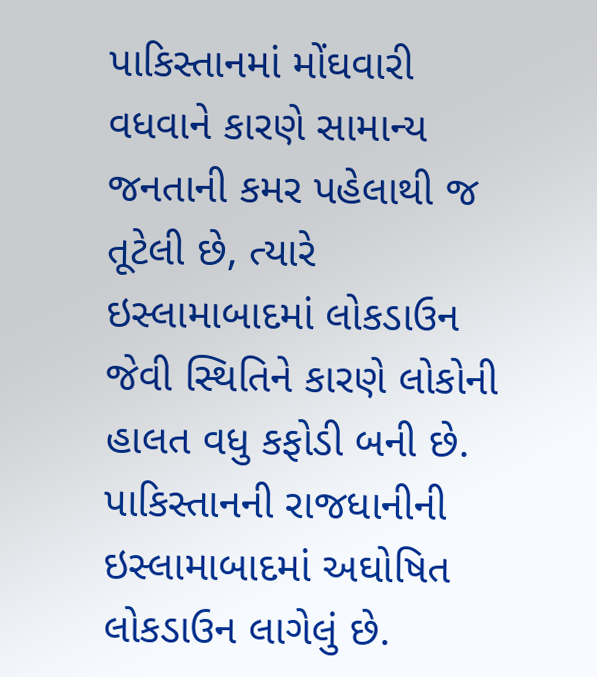પાકિસ્તાનમાં મોંઘવારી વધવાને કારણે સામાન્ય જનતાની કમર પહેલાથી જ તૂટેલી છે, ત્યારે ઇસ્લામાબાદમાં લોકડાઉન જેવી સ્થિતિને કારણે લોકોની હાલત વધુ કફોડી બની છે. પાકિસ્તાનની રાજધાનીની ઇસ્લામાબાદમાં અઘોષિત લોકડાઉન લાગેલું છે.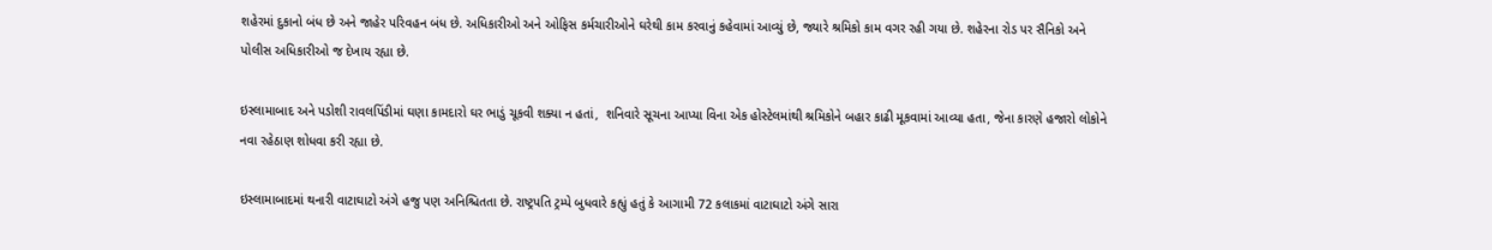શહેરમાં દુકાનો બંધ છે અને જાહેર પરિવહન બંધ છે. અધિકારીઓ અને ઓફિસ કર્મચારીઓને ઘરેથી કામ કરવાનું કહેવામાં આવ્યું છે, જ્યારે શ્રમિકો કામ વગર રહી ગયા છે. શહેરના રોડ પર સૈનિકો અને પોલીસ અધિકારીઓ જ દેખાય રહ્યા છે.

ઇસ્લામાબાદ અને પડોશી રાવલપિંડીમાં ઘણા કામદારો ઘર ભાડું ચૂકવી શક્યા ન હતાં,  શનિવારે સૂચના આપ્યા વિના એક હોસ્ટેલમાંથી શ્રમિકોને બહાર કાઢી મૂકવામાં આવ્યા હતા, જેના કારણે હજારો લોકોને નવા રહેઠાણ શોધવા કરી રહ્યા છે.

ઇસ્લામાબાદમાં થનારી વાટાઘાટો અંગે હજુ પણ અનિશ્ચિતતા છે. રાષ્ટ્રપતિ ટ્રમ્પે બુધવારે કહ્યું હતું કે આગામી 72 કલાકમાં વાટાઘાટો અંગે સારા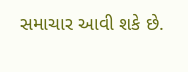સમાચાર આવી શકે છે.